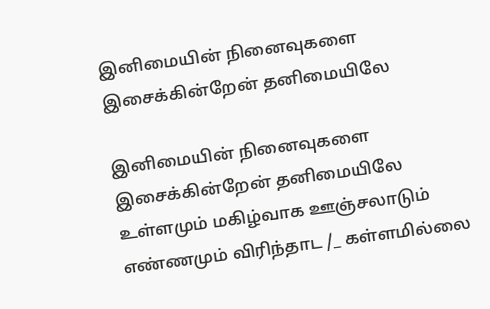இனிமையின் நினைவுகளை இசைக்கின்றேன் தனிமையிலே

இனிமையின் நினைவுகளை இசைக்கின்றேன் தனிமையிலே உள்ளமும் மகிழ்வாக ஊஞ்சலாடும் எண்ணமும் விரிந்தாட /_ கள்ளமில்லை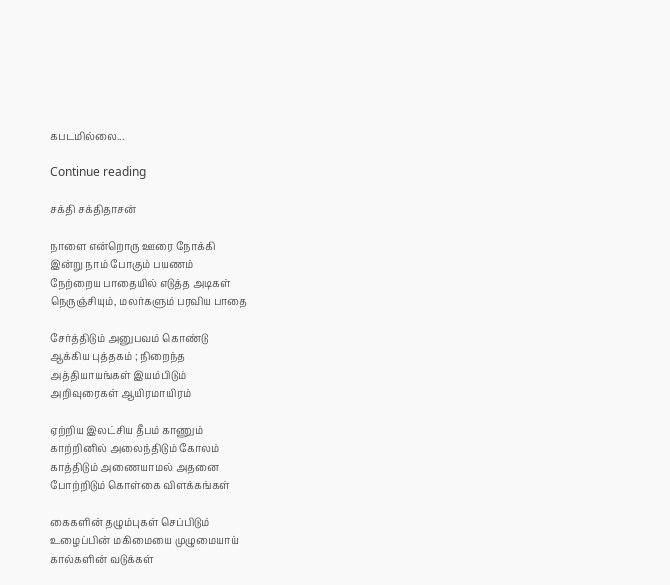கபடமில்லை...

Continue reading

சக்தி சக்திதாசன்

நாளை என்றொரு ஊரை நோக்கி
இன்று நாம் போகும் பயணம்
நேற்றைய பாதையில் எடுத்த அடிகள்
நெருஞ்சியும், மலர்களும் பரவிய பாதை

சேர்த்திடும் அனுபவம் கொண்டு
ஆக்கிய புத்தகம் ; நிறைந்த
அத்தியாயங்கள் இயம்பிடும்
அறிவுரைகள் ஆயிரமாயிரம்

ஏற்றிய இலட்சிய தீபம் காணும்
காற்றினில் அலைந்திடும் கோலம்
காத்திடும் அணையாமல் அதனை
போற்றிடும் கொள்கை விளக்கங்கள்

கைகளின் தழும்புகள் செப்பிடும்
உழைப்பின் மகிமையை முழுமையாய்
கால்களின் வடுக்கள்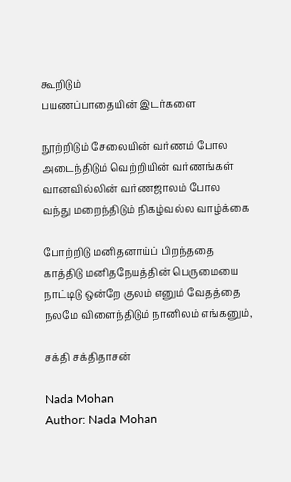கூறிடும்
பயணப்பாதையின் இடர்களை

நூற்றிடும் சேலையின் வர்ணம் போல
அடைந்திடும் வெற்றியின் வர்ணங்கள்
வானவில்லின் வர்ணஜாலம் போல
வந்து மறைந்திடும் நிகழ்வல்ல வாழ்க்கை

போற்றிடு மனிதனாய்ப் பிறந்ததை
காத்திடு மனிதநேயத்தின் பெருமையை
நாட்டிடு ஒன்றே குலம் எனும் வேதத்தை
நலமே விளைந்திடும் நானிலம் எங்கனும்,

சக்தி சக்திதாசன்

Nada Mohan
Author: Nada Mohan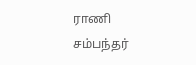ராணி சம்பந்தர்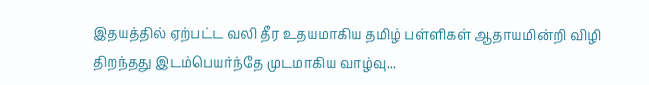இதயத்தில் ஏற்பட்ட வலி தீர உதயமாகிய தமிழ் பள்ளிகள் ஆதாயமின்றி விழி திறந்தது இடம்பெயர்ந்தே முடமாகிய வாழ்வு...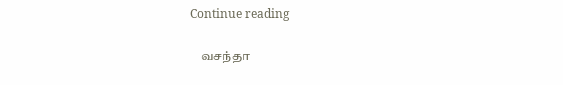Continue reading

    வசந்தா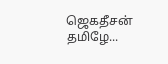ஜெகதீசன் தமிழே...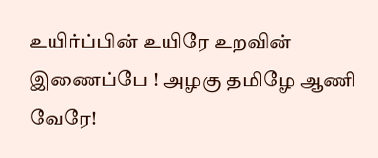உயிர்ப்பின் உயிரே உறவின் இணைப்பே ! அழகு தமிழே ஆணி வேரே!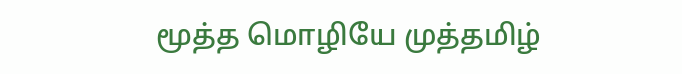மூத்த மொழியே முத்தமிழ்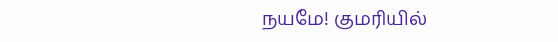நயமே! குமரியில்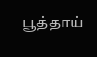பூத்தாய்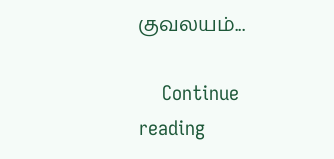குவலயம்...

    Continue reading